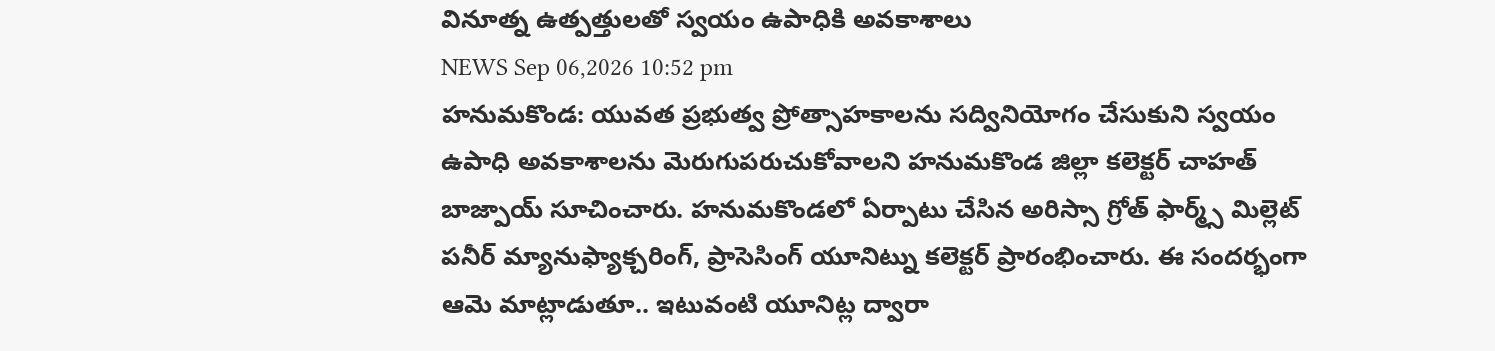వినూత్న ఉత్పత్తులతో స్వయం ఉపాధికి అవకాశాలు
NEWS Sep 06,2026 10:52 pm
హనుమకొండ: యువత ప్రభుత్వ ప్రోత్సాహకాలను సద్వినియోగం చేసుకుని స్వయం ఉపాధి అవకాశాలను మెరుగుపరుచుకోవాలని హనుమకొండ జిల్లా కలెక్టర్ చాహత్ బాజ్పాయ్ సూచించారు. హనుమకొండలో ఏర్పాటు చేసిన అరిస్సా గ్రోత్ ఫార్మ్స్ మిల్లెట్ పనీర్ మ్యానుఫ్యాక్చరింగ్, ప్రాసెసింగ్ యూనిట్ను కలెక్టర్ ప్రారంభించారు. ఈ సందర్భంగా ఆమె మాట్లాడుతూ.. ఇటువంటి యూనిట్ల ద్వారా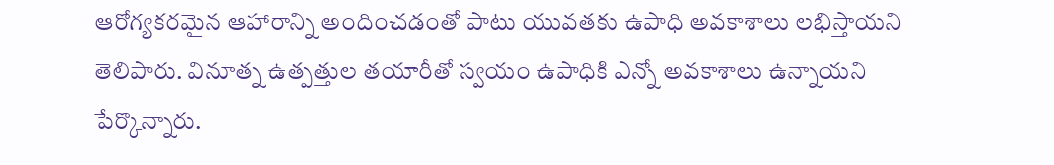ఆరోగ్యకరమైన ఆహారాన్ని అందించడంతో పాటు యువతకు ఉపాధి అవకాశాలు లభిస్తాయని తెలిపారు. వినూత్న ఉత్పత్తుల తయారీతో స్వయం ఉపాధికి ఎన్నో అవకాశాలు ఉన్నాయని పేర్కొన్నారు.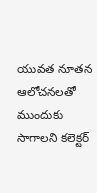యువత నూతన ఆలోచనలతో ముందుకు సాగాలని కలెక్టర్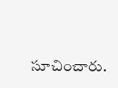సూచించారు.